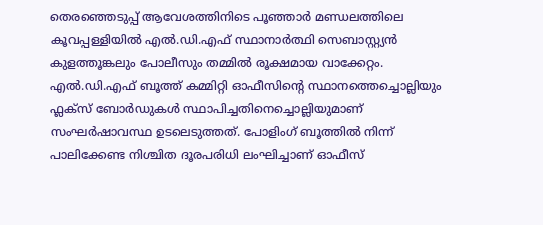തെരഞ്ഞെടുപ്പ് ആവേശത്തിനിടെ പൂഞ്ഞാർ മണ്ഡലത്തിലെ കൂവപ്പള്ളിയിൽ എൽ.ഡി.എഫ് സ്ഥാനാർത്ഥി സെബാസ്റ്റ്യൻ കുളത്തൂങ്കലും പോലീസും തമ്മിൽ രൂക്ഷമായ വാക്കേറ്റം. എൽ.ഡി.എഫ് ബൂത്ത് കമ്മിറ്റി ഓഫീസിന്റെ സ്ഥാനത്തെച്ചൊല്ലിയും ഫ്ലക്സ് ബോർഡുകൾ സ്ഥാപിച്ചതിനെച്ചൊല്ലിയുമാണ് സംഘർഷാവസ്ഥ ഉടലെടുത്തത്. പോളിംഗ് ബൂത്തിൽ നിന്ന് പാലിക്കേണ്ട നിശ്ചിത ദൂരപരിധി ലംഘിച്ചാണ് ഓഫീസ്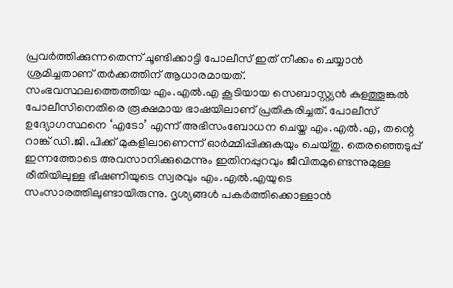പ്രവർത്തിക്കുന്നതെന്ന് ചൂണ്ടിക്കാട്ടി പോലീസ് ഇത് നീക്കം ചെയ്യാൻ ശ്രമിച്ചതാണ് തർക്കത്തിന് ആധാരമായത്.
സംഭവസ്ഥലത്തെത്തിയ എം.എൽ.എ കൂടിയായ സെബാസ്റ്റ്യൻ കുളത്തൂങ്കൽ പോലീസിനെതിരെ രൂക്ഷമായ ഭാഷയിലാണ് പ്രതികരിച്ചത്. പോലീസ് ഉദ്യോഗസ്ഥനെ ‘എടോ’ എന്ന് അഭിസംബോധന ചെയ്ത എം.എൽ.എ, തന്റെ റാങ്ക് ഡി.ജി.പിക്ക് മുകളിലാണെന്ന് ഓർമ്മിപ്പിക്കുകയും ചെയ്തു. തെരഞ്ഞെടുപ്പ് ഇന്നത്തോടെ അവസാനിക്കുമെന്നും ഇതിനപ്പുറവും ജീവിതമുണ്ടെന്നുമുള്ള രീതിയിലുള്ള ഭീഷണിയുടെ സ്വരവും എം.എൽ.എയുടെ സംസാരത്തിലുണ്ടായിരുന്നു. ദൃശ്യങ്ങൾ പകർത്തിക്കൊള്ളാൻ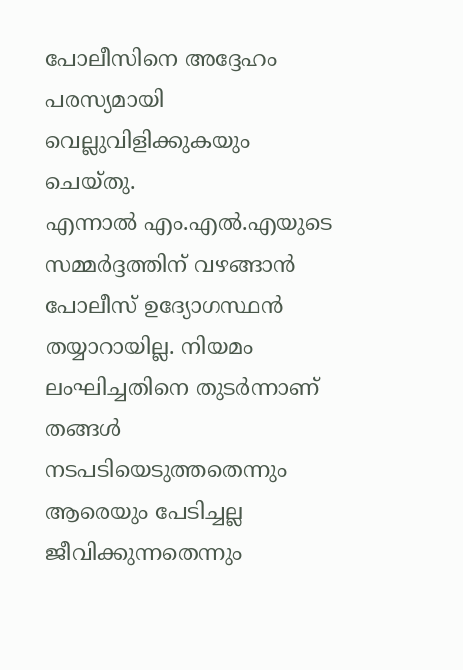പോലീസിനെ അദ്ദേഹം പരസ്യമായി വെല്ലുവിളിക്കുകയും ചെയ്തു.
എന്നാൽ എം.എൽ.എയുടെ സമ്മർദ്ദത്തിന് വഴങ്ങാൻ പോലീസ് ഉദ്യോഗസ്ഥൻ തയ്യാറായില്ല. നിയമം ലംഘിച്ചതിനെ തുടർന്നാണ് തങ്ങൾ നടപടിയെടുത്തതെന്നും ആരെയും പേടിച്ചല്ല ജീവിക്കുന്നതെന്നും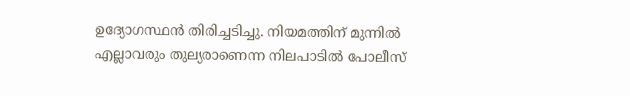ഉദ്യോഗസ്ഥൻ തിരിച്ചടിച്ചു. നിയമത്തിന് മുന്നിൽ എല്ലാവരും തുല്യരാണെന്ന നിലപാടിൽ പോലീസ്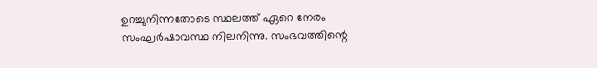ഉറച്ചുനിന്നതോടെ സ്ഥലത്ത് ഏറെ നേരം സംഘർഷാവസ്ഥ നിലനിന്നു. സംഭവത്തിന്റെ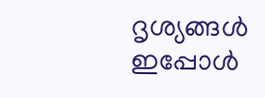ദൃശ്യങ്ങൾ ഇപ്പോൾ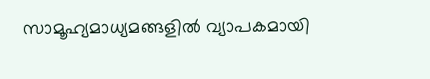സാമൂഹ്യമാധ്യമങ്ങളിൽ വ്യാപകമായി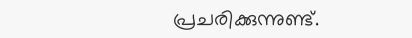പ്രചരിക്കുന്നുണ്ട്.